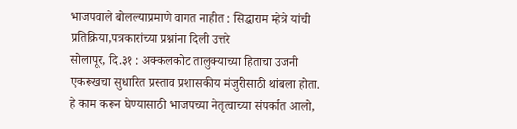भाजपवाले बोलल्याप्रमाणे वागत नाहीत : सिद्धाराम म्हेत्रे यांची प्रतिक्रिया,पत्रकारांच्या प्रश्नांना दिली उत्तरे
सोलापूर, दि.३१ : अक्कलकोट तालुक्याच्या हिताचा उजनी एकरूखचा सुधारित प्रस्ताव प्रशासकीय मंजुरीसाठी थांबला होता. हे काम करून घेण्यासाठी भाजपच्या नेतृत्वाच्या संपर्कात आलो,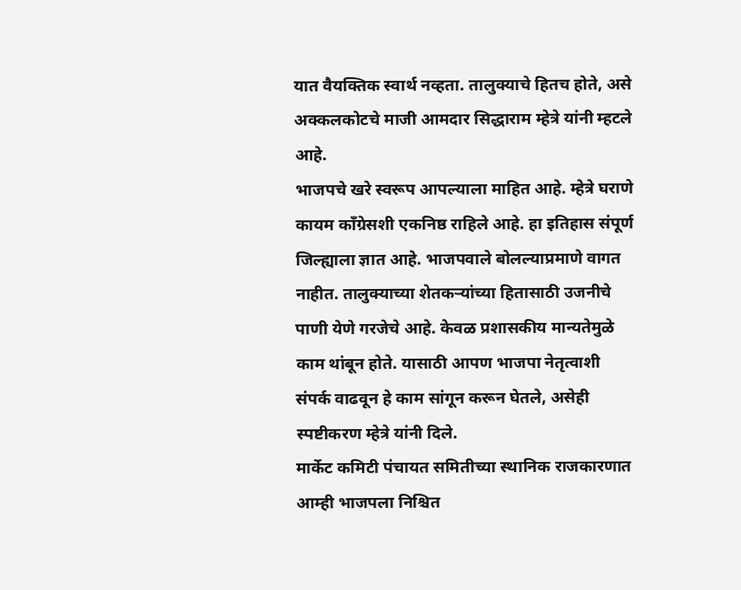यात वैयक्तिक स्वार्थ नव्हता. तालुक्याचे हितच होते, असे अक्कलकोटचे माजी आमदार सिद्धाराम म्हेत्रे यांनी म्हटले आहे.
भाजपचे खरे स्वरूप आपल्याला माहित आहे. म्हेत्रे घराणे कायम कॉंग्रेसशी एकनिष्ठ राहिले आहे. हा इतिहास संपूर्ण जिल्ह्याला ज्ञात आहे. भाजपवाले बोलल्याप्रमाणे वागत नाहीत. तालुक्याच्या शेतकऱ्यांच्या हितासाठी उजनीचे पाणी येणे गरजेचे आहे. केवळ प्रशासकीय मान्यतेमुळे काम थांबून होते. यासाठी आपण भाजपा नेतृत्वाशी संपर्क वाढवून हे काम सांगून करून घेतले, असेही स्पष्टीकरण म्हेत्रे यांनी दिले.
मार्केट कमिटी पंचायत समितीच्या स्थानिक राजकारणात आम्ही भाजपला निश्चित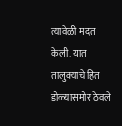त्यावेळी मदत केली. यात तालुक्याचे हित डोळ्यासमोर ठेवले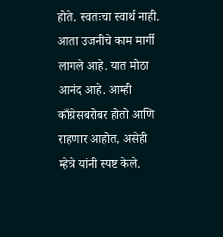होते. स्वतःचा स्वार्थ नाही. आता उजनीचे काम मार्गी लागले आहे. यात मोठा आनंद आहे. आम्ही काँग्रेसबरोबर होतो आणि राहणार आहोत, असेही म्हेत्रे यांनी स्पष्ट केले.